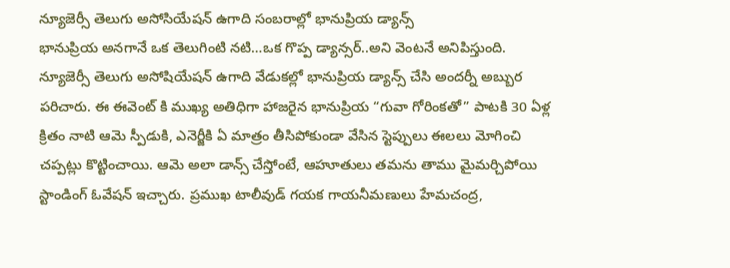న్యూజెర్సీ తెలుగు అసోసియేషన్ ఉగాది సంబరాల్లో భానుప్రియ డ్యాన్స్
భానుప్రియ అనగానే ఒక తెలుగింటి నటి…ఒక గొప్ప డ్యాన్సర్..అని వెంటనే అనిపిస్తుంది. న్యూజెర్సీ తెలుగు అసోషియేషన్ ఉగాది వేడుకల్లో భానుప్రియ డ్యాన్స్ చేసి అందర్నీ అబ్బుర పరిచారు. ఈ ఈవెంట్ కి ముఖ్య అతిధిగా హాజరైన భానుప్రియ “గువా గోరింకతో” పాటకి 30 ఏళ్ల క్రితం నాటి ఆమె స్పీడుకి, ఎనెర్జీకి ఏ మాత్రం తీసిపోకుండా వేసిన స్టెప్పులు ఈలలు మోగించి చప్పట్లు కొట్టించాయి. ఆమె అలా డాన్స్ చేస్తోంటే, ఆహూతులు తమను తాము మైమర్చిపోయి స్టాండింగ్ ఓవేషన్ ఇచ్చారు. ప్రముఖ టాలీవుడ్ గయక గాయనీమణులు హేమచంద్ర,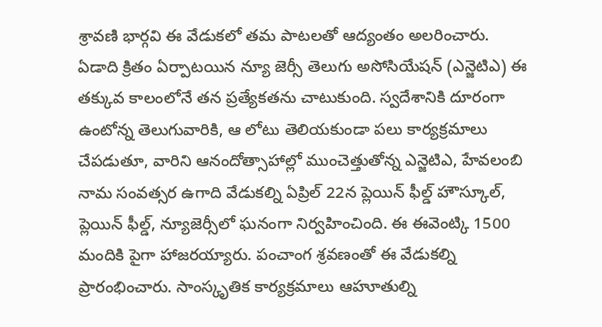శ్రావణి భార్గవి ఈ వేడుకలో తమ పాటలతో ఆద్యంతం అలరించారు.
ఏడాది క్రితం ఏర్పాటయిన న్యూ జెర్సీ తెలుగు అసోసియేషన్ (ఎన్జెటిఎ) ఈ తక్కువ కాలంలోనే తన ప్రత్యేకతను చాటుకుంది. స్వదేశానికి దూరంగా ఉంటోన్న తెలుగువారికి, ఆ లోటు తెలియకుండా పలు కార్యక్రమాలు చేపడుతూ, వారిని ఆనందోత్సాహాల్లో ముంచెత్తుతోన్న ఎన్జెటిఎ, హేవలంబి నామ సంవత్సర ఉగాది వేడుకల్ని ఏప్రిల్ 22న ప్లెయిన్ ఫీల్డ్ హౌస్కూల్, ప్లెయిన్ ఫీల్డ్, న్యూజెర్సీలో ఘనంగా నిర్వహించింది. ఈ ఈవెంట్కి 1500 మందికి పైగా హాజరయ్యారు. పంచాంగ శ్రవణంతో ఈ వేడుకల్ని ప్రారంభించారు. సాంస్కృతిక కార్యక్రమాలు ఆహూతుల్ని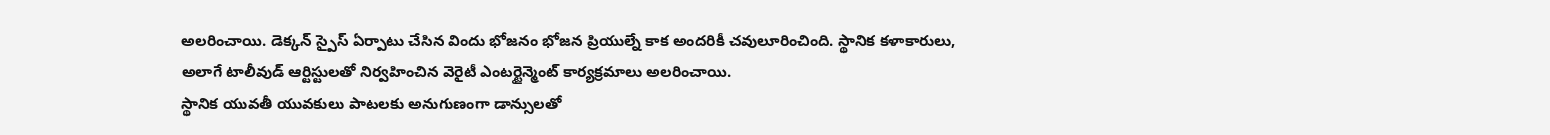అలరించాయి. డెక్కన్ స్పైస్ ఏర్పాటు చేసిన విందు భోజనం భోజన ప్రియుల్నే కాక అందరికీ చవులూరించింది. స్థానిక కళాకారులు, అలాగే టాలీవుడ్ ఆర్టిస్టులతో నిర్వహించిన వెరైటీ ఎంటర్టైన్మెంట్ కార్యక్రమాలు అలరించాయి.
స్థానిక యువతీ యువకులు పాటలకు అనుగుణంగా డాన్సులతో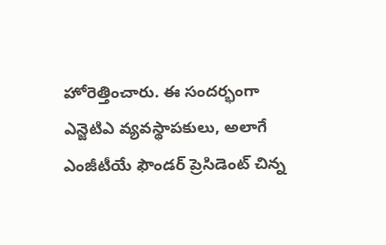హోరెత్తించారు. ఈ సందర్భంగా ఎన్జెటిఎ వ్యవస్థాపకులు, అలాగే ఎంజీటీయే ఫౌండర్ ప్రెసిడెంట్ చిన్న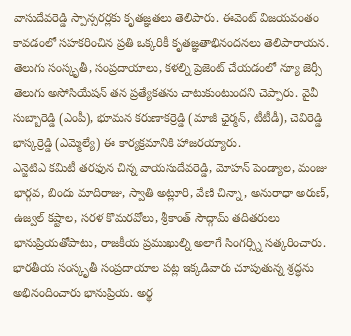వాసుదేవరెడ్డి స్పాన్సరర్లకు కృతజ్ఞతలు తెలిపారు. ఈవెంట్ విజయవంతం కావడంలో సహకరించిన ప్రతి ఒక్కరికీ కృతజ్ఞతాభినందనలు తెలిపారాయన. తెలుగు సంస్కృతీ, సంప్రదాయాలు, కళల్ని ప్రెజెంట్ చేయడంలో న్యూ జెర్సీ తెలుగు అసోసియేషన్ తన ప్రత్యేకతను చాటుకుంటుందని చెప్పారు. వైవీ సుబ్బారెడ్డి (ఎంపీ), భూమన కరుణాకర్రెడ్డి (మాజీ ఛైర్మన్, టీటీడీ), చెవిరెడ్డి భాస్కర్రెడ్డి (ఎమ్మెల్యే) ఈ కార్యక్రమానికి హాజరయ్యారు.
ఎన్జెటిఎ కమిటీ తరఫున చిన్న వాయసుదేవరెడ్డి, మోహన్ పెండ్యాల, మంజు భార్గవ, బిందు మాదిరాజు, స్వాతి అట్లూరి, వేణి చిన్నా, అనురాధా అరుణ్, ఉజ్వల్ కష్టాల, సరళ కొమరవోలు, శ్రీకాంత్ సౌద్గామ్ తదితరులు భానుప్రియతోపాటు, రాజకీయ ప్రముఖుల్ని అలాగే సింగర్స్ని సత్కరించారు.
భారతీయ సంస్కృతీ సంప్రదాయాల పట్ల ఇక్కడివారు చూపుతున్న శ్రద్ధను అభినందించారు భానుప్రియ. అర్థ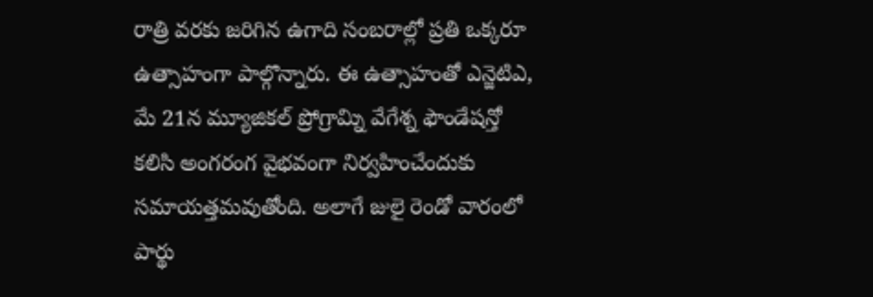రాత్రి వరకు జరిగిన ఉగాది సంబరాల్లో ప్రతి ఒక్కరూ ఉత్సాహంగా పాల్గొన్నారు. ఈ ఉత్సాహంతో ఎన్జెటిఎ, మే 21న మ్యూజికల్ ప్రోగ్రామ్ని వేగేశ్న ఫౌండేషన్తో కలిసి అంగరంగ వైభవంగా నిర్వహించేందుకు సమాయత్తమవుతోంది. అలాగే జులై రెండో వారంలో పార్థు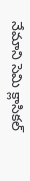నేమాని సెమి క్లాసికల్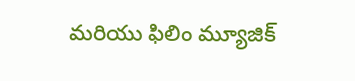మరియు ఫిలిం మ్యూజిక్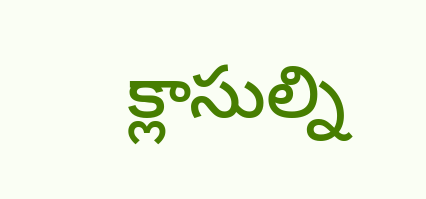క్లాసుల్ని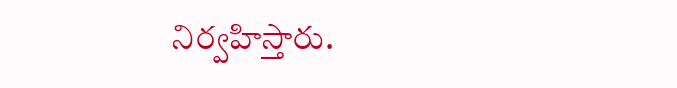నిర్వహిస్తారు.